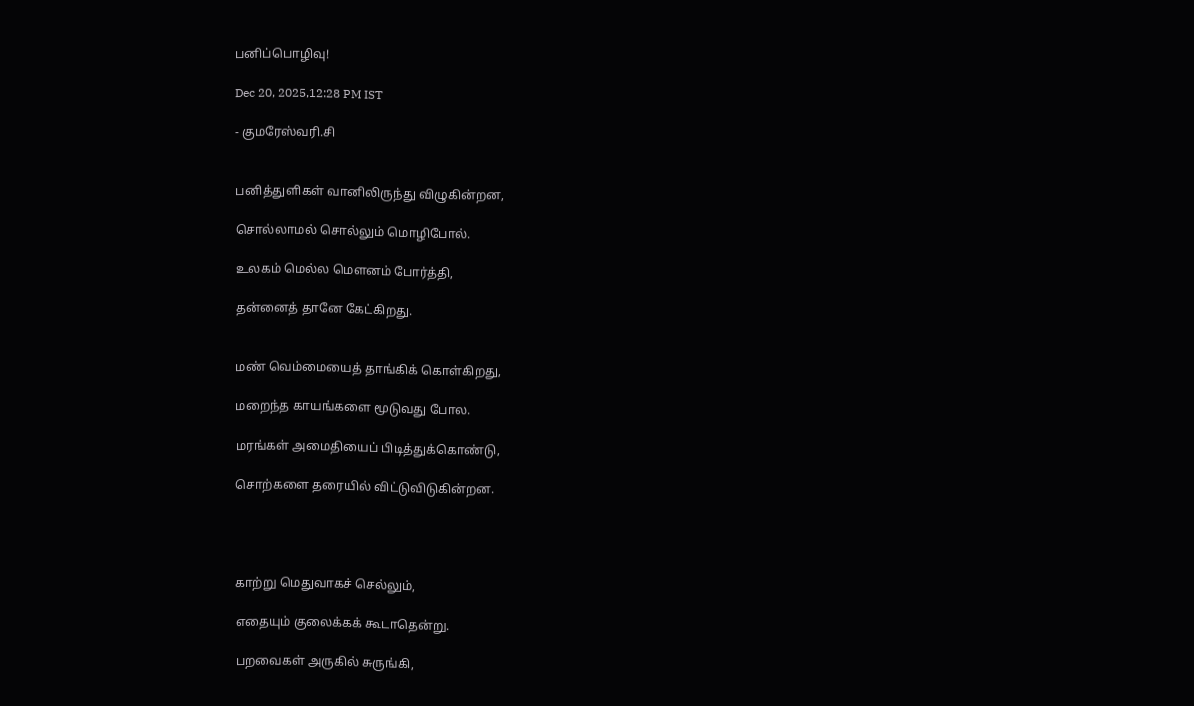பனிப்பொழிவு!

Dec 20, 2025,12:28 PM IST

- குமரேஸ்வரி.சி


பனித்துளிகள் வானிலிருந்து விழுகின்றன,

சொல்லாமல் சொல்லும் மொழிபோல்.

உலகம் மெல்ல மௌனம் போர்த்தி,

தன்னைத் தானே கேட்கிறது.


மண் வெம்மையைத் தாங்கிக் கொள்கிறது,

மறைந்த காயங்களை மூடுவது போல.

மரங்கள் அமைதியைப் பிடித்துக்கொண்டு,

சொற்களை தரையில் விட்டுவிடுகின்றன.




காற்று மெதுவாகச் செல்லும்,

எதையும் குலைக்கக் கூடாதென்று.

பறவைகள் அருகில் சுருங்கி,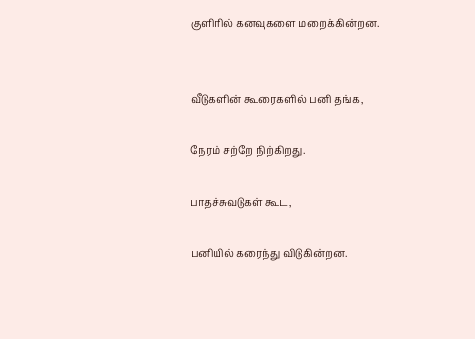குளிரில் கனவுகளை மறைக்கின்றன.


வீடுகளின் கூரைகளில் பனி தங்க,

நேரம் சற்றே நிற்கிறது.

பாதச்சுவடுகள் கூட,

பனியில் கரைந்து விடுகின்றன.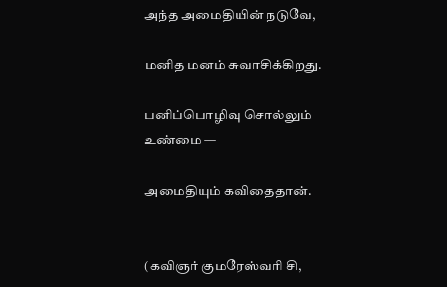அந்த அமைதியின் நடுவே,

மனித மனம் சுவாசிக்கிறது.

பனிப்பொழிவு சொல்லும் உண்மை —

அமைதியும் கவிதைதான்.


(கவிஞர் குமரேஸ்வரி சி,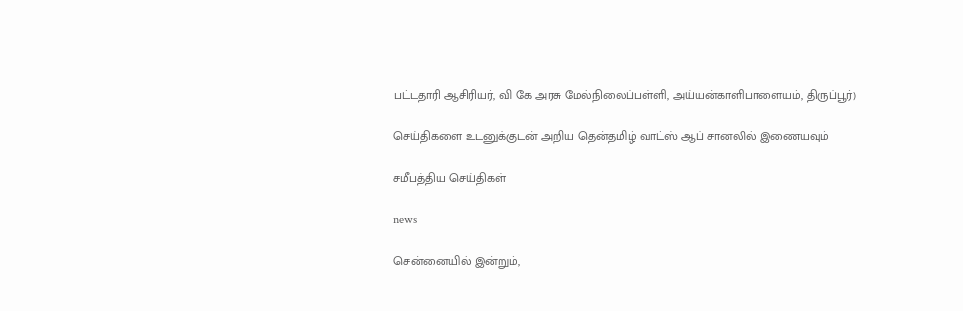பட்டதாரி ஆசிரியர், வி கே அரசு மேல்நிலைப்பள்ளி, அய்யன்காளிபாளையம், திருப்பூர்)

செய்திகளை உடனுக்குடன் அறிய தென்தமிழ் வாட்ஸ் ஆப் சானலில் இணையவும்

சமீபத்திய செய்திகள்

news

சென்னையில் இன்றும்,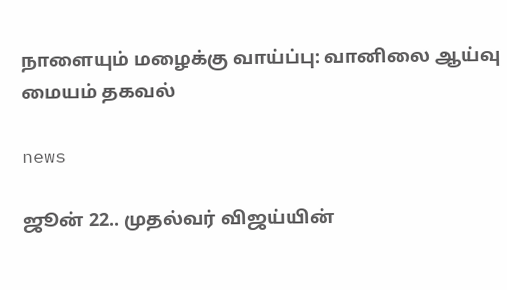நாளையும் மழைக்கு வாய்ப்பு: வானிலை ஆய்வு மையம் தகவல்

news

ஜூன் 22.. முதல்வர் விஜய்யின்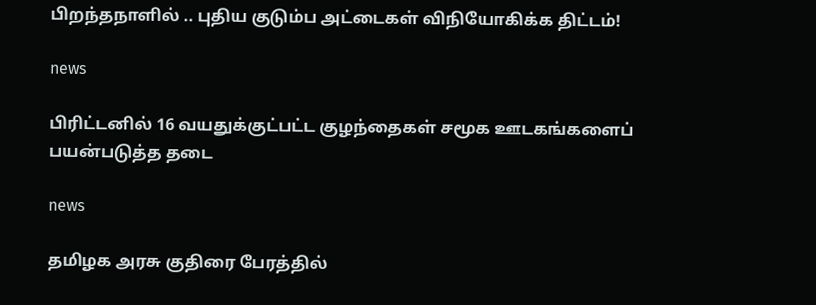பிறந்தநாளில் .. புதிய குடும்ப அட்டைகள் விநியோகிக்க திட்டம்!

news

பிரிட்டனில் 16 வயதுக்குட்பட்ட குழந்தைகள் சமூக ஊடகங்களைப் பயன்படுத்த தடை

news

தமிழக அரசு குதிரை பேரத்தில்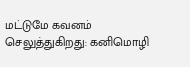மட்டுமே கவனம் செலுத்துகிறது: கனிமொழி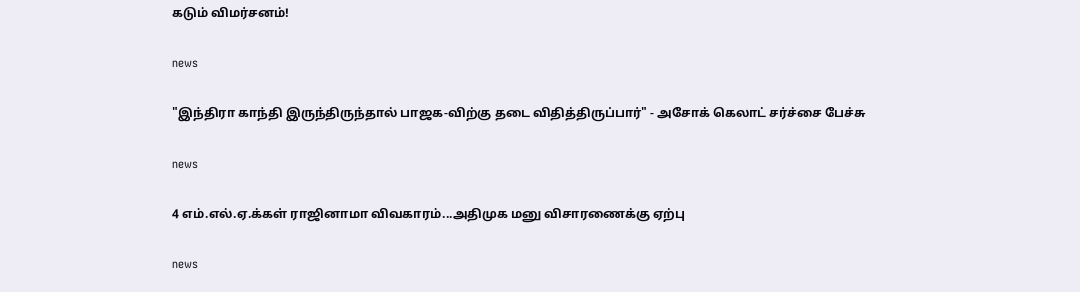கடும் விமர்சனம்!

news

"இந்திரா காந்தி இருந்திருந்தால் பாஜக-விற்கு தடை விதித்திருப்பார்" - அசோக் கெலாட் சர்ச்சை பேச்சு

news

4 எம்.எல்.ஏ.க்கள் ராஜினாமா விவகாரம்...அதிமுக மனு விசாரணைக்கு ஏற்பு

news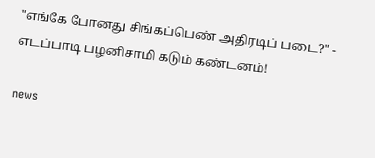"எங்கே போனது சிங்கப்பெண் அதிரடிப் படை?" - எடப்பாடி பழனிசாமி கடும் கண்டனம்!

news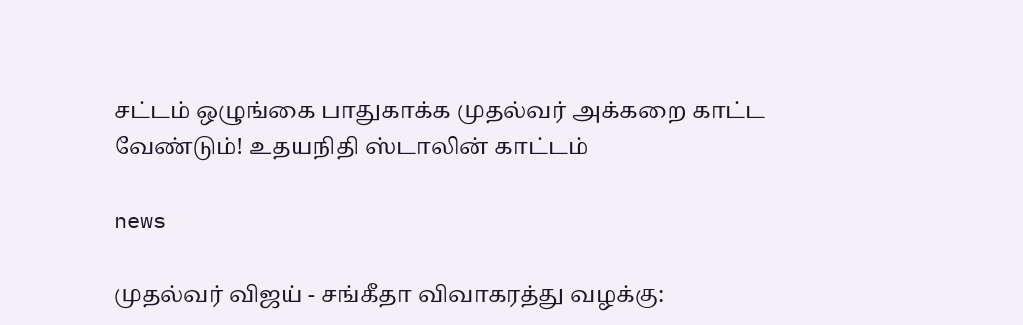சட்டம் ஒழுங்கை பாதுகாக்க முதல்வர் அக்கறை காட்ட வேண்டும்! உதயநிதி ஸ்டாலின் காட்டம்

news

முதல்வர் விஜய் - சங்கீதா விவாகரத்து வழக்கு: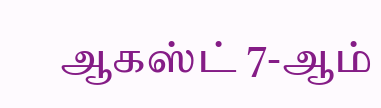ஆகஸ்ட் 7-ஆம்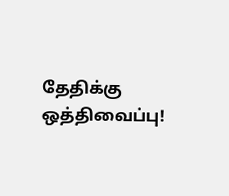தேதிக்கு ஒத்திவைப்பு!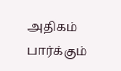அதிகம் பார்க்கும்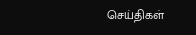செய்திகள்